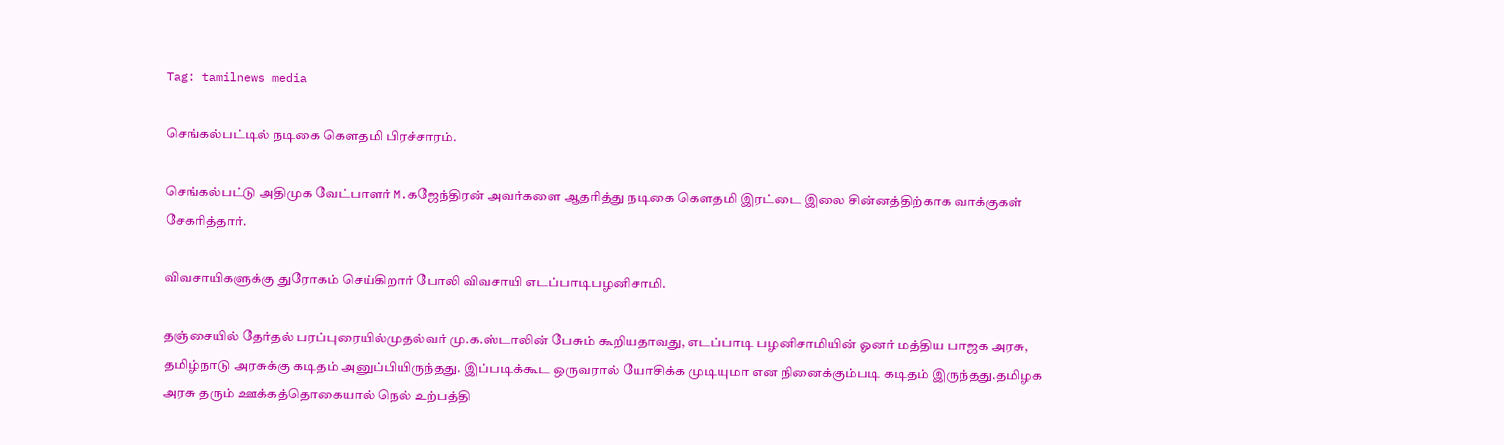Tag: tamilnews media

செங்கல்பட்டில் நடிகை கௌதமி பிரச்சாரம்.

செங்கல்பட்டு அதிமுக வேட்பாளர் M.கஜேந்திரன் அவர்களை ஆதரித்து நடிகை கௌதமி இரட்டை இலை சின்னத்திற்காக வாக்குகள் சேகரித்தார்.

விவசாயிகளுக்கு துரோகம் செய்கிறார் போலி விவசாயி எடப்பாடிபழனிசாமி.

தஞ்சையில் தேர்தல் பரப்புரையில்முதல்வர் மு.க.ஸ்டாலின் பேசும் கூறியதாவது, எடப்பாடி பழனிசாமியின் ஓனர் மத்திய பாஜக அரசு, தமிழ்நாடு அரசுக்கு கடிதம் அனுப்பியிருந்தது. இப்படிக்கூட ஒருவரால் யோசிக்க முடியுமா என நினைக்கும்படி கடிதம் இருந்தது.தமிழக அரசு தரும் ஊக்கத்தொகையால் நெல் உற்பத்தி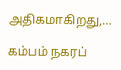அதிகமாகிறது,…

கம்பம் நகரப்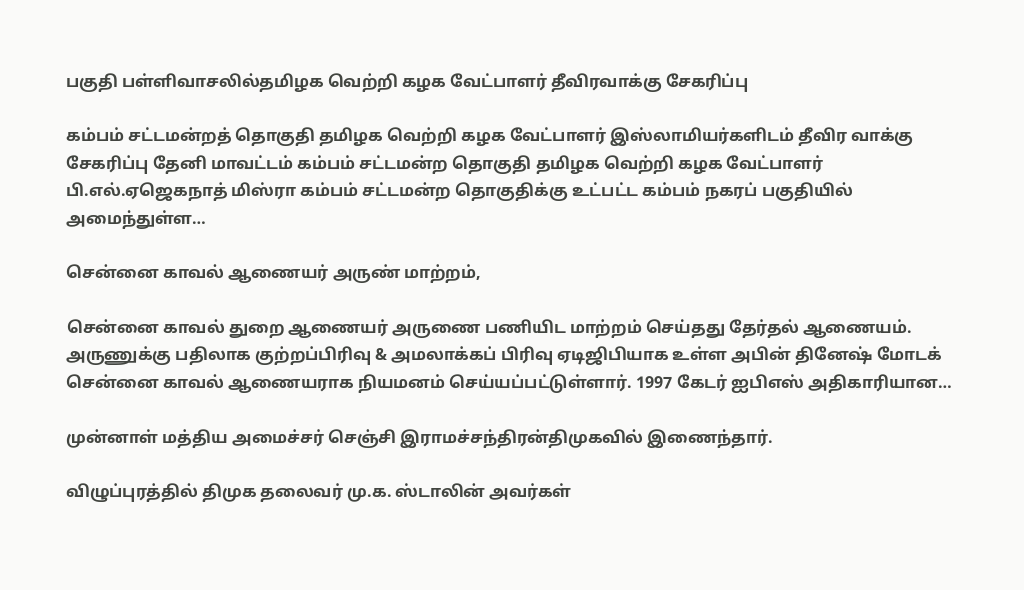பகுதி பள்ளிவாசலில்தமிழக வெற்றி கழக வேட்பாளர் தீவிரவாக்கு சேகரிப்பு

கம்பம் சட்டமன்றத் தொகுதி தமிழக வெற்றி கழக வேட்பாளர் இஸ்லாமியர்களிடம் தீவிர வாக்கு சேகரிப்பு தேனி மாவட்டம் கம்பம் சட்டமன்ற தொகுதி தமிழக வெற்றி கழக வேட்பாளர் பி.எல்.ஏஜெகநாத் மிஸ்ரா கம்பம் சட்டமன்ற தொகுதிக்கு உட்பட்ட கம்பம் நகரப் பகுதியில் அமைந்துள்ள…

சென்னை காவல் ஆணையர் அருண் மாற்றம்,

சென்னை காவல் துறை ஆணையர் அருணை பணியிட மாற்றம் செய்தது தேர்தல் ஆணையம். அருணுக்கு பதிலாக குற்றப்பிரிவு & அமலாக்கப் பிரிவு ஏடிஜிபியாக உள்ள அபின் தினேஷ் மோடக் சென்னை காவல் ஆணையராக நியமனம் செய்யப்பட்டுள்ளார். 1997 கேடர் ஐபிஎஸ் அதிகாரியான…

முன்னாள் மத்திய அமைச்சர் செஞ்சி இராமச்சந்திரன்திமுகவில் இணைந்தார்.

விழுப்புரத்தில் திமுக தலைவர் மு.க. ஸ்டாலின் அவர்கள்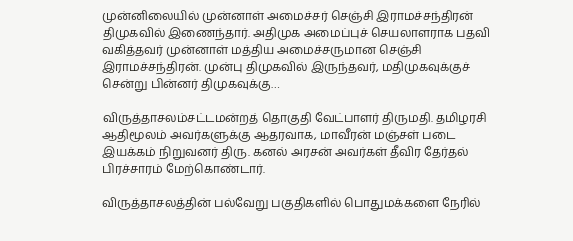முன்னிலையில் முன்னாள் அமைச்சர் செஞ்சி இராமச்சந்திரன் திமுகவில் இணைந்தார். அதிமுக அமைப்புச் செயலாளராக பதவி வகித்தவர் முன்னாள் மத்திய அமைச்சருமான செஞ்சி இராமச்சந்திரன். முன்பு திமுகவில் இருந்தவர், மதிமுகவுக்குச் சென்று பின்னர் திமுகவுக்கு…

விருத்தாசலம்சட்டமன்றத் தொகுதி வேட்பாளர் திருமதி. தமிழரசி ஆதிமூலம் அவர்களுக்கு ஆதரவாக, மாவீரன் மஞ்சள் படை இயக்கம் நிறுவனர் திரு. கனல் அரசன் அவர்கள் தீவிர தேர்தல் பிரச்சாரம் மேற்கொண்டார்.

விருத்தாசலத்தின் பல்வேறு பகுதிகளில் பொதுமக்களை நேரில்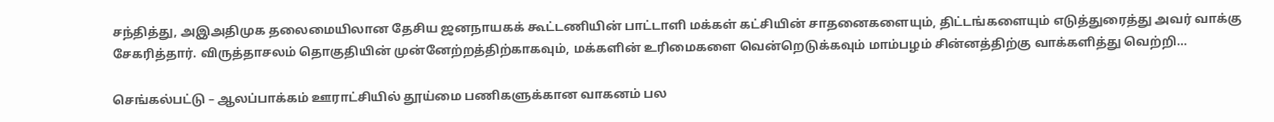சந்தித்து, அஇஅதிமுக தலைமையிலான தேசிய ஜனநாயகக் கூட்டணியின் பாட்டாளி மக்கள் கட்சியின் சாதனைகளையும், திட்டங்களையும் எடுத்துரைத்து அவர் வாக்கு சேகரித்தார். விருத்தாசலம் தொகுதியின் முன்னேற்றத்திற்காகவும், மக்களின் உரிமைகளை வென்றெடுக்கவும் மாம்பழம் சின்னத்திற்கு வாக்களித்து வெற்றி…

செங்கல்பட்டு – ஆலப்பாக்கம் ஊராட்சியில் தூய்மை பணிகளுக்கான வாகனம் பல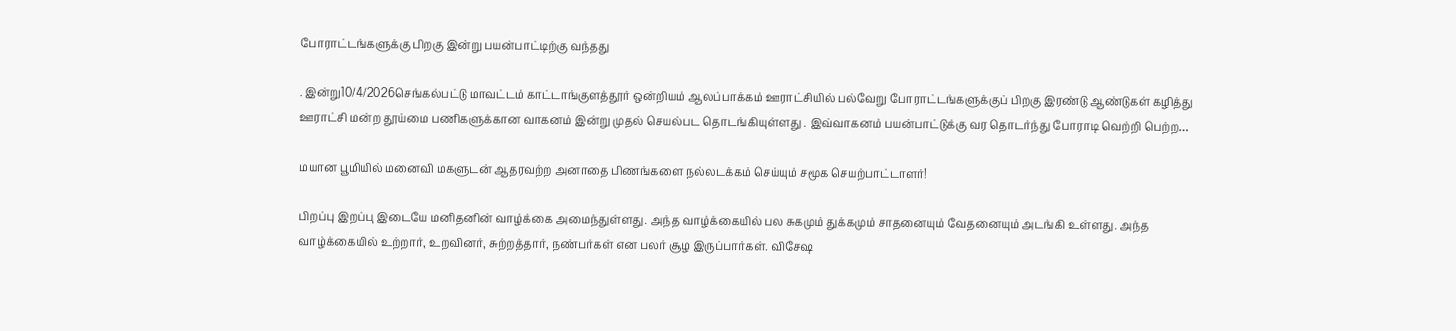போராட்டங்களுக்கு பிறகு இன்று பயன்பாட்டிற்கு வந்தது

. இன்று10/4/2026செங்கல்பட்டு மாவட்டம் காட்டாங்குளத்தூர் ஒன்றியம் ஆலப்பாக்கம் ஊராட்சியில் பல்வேறு போராட்டங்களுக்குப் பிறகு இரண்டு ஆண்டுகள் கழித்து ஊராட்சி மன்ற தூய்மை பணிகளுக்கான வாகனம் இன்று முதல் செயல்பட தொடங்கியுள்ளது . இவ்வாகனம் பயன்பாட்டுக்கு வர தொடர்ந்து போராடி வெற்றி பெற்ற…

மயான பூமியில் மனைவி மகளுடன் ஆதரவற்ற அனாதை பிணங்களை நல்லடக்கம் செய்யும் சமூக செயற்பாட்டாளர்!

பிறப்பு இறப்பு இடையே மனிதனின் வாழ்க்கை அமைந்துள்ளது. அந்த வாழ்க்கையில் பல சுகமும் துக்கமும் சாதனையும் வேதனையும் அடங்கி உள்ளது. அந்த வாழ்க்கையில் உற்றார், உறவினர், சுற்றத்தார், நண்பர்கள் என பலர் சூழ இருப்பார்கள். விசேஷ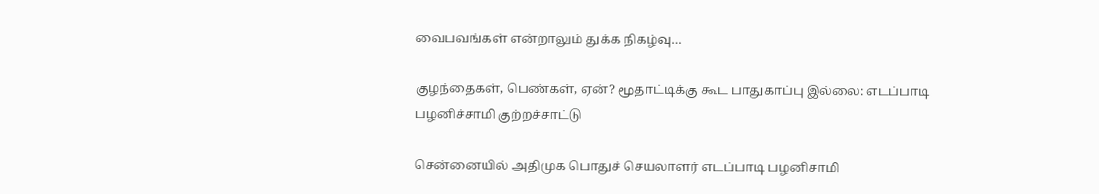வைபவங்கள் என்றாலும் துக்க நிகழ்வு…

குழந்தைகள், பெண்கள், ஏன்? மூதாட்டிக்கு கூட பாதுகாப்பு இல்லை: எடப்பாடி பழனிச்சாமி குற்றச்சாட்டு

சென்னையில் அதிமுக பொதுச் செயலாளர் எடப்பாடி பழனிசாமி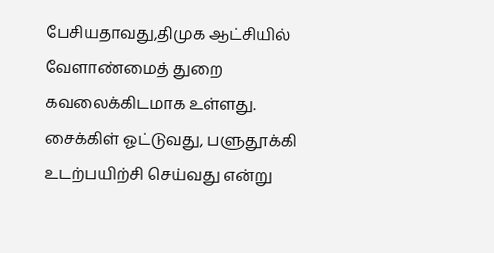பேசியதாவது,திமுக ஆட்சியில் வேளாண்மைத் துறை கவலைக்கிடமாக உள்ளது. சைக்கிள் ஓட்டுவது, பளுதூக்கி உடற்பயிற்சி செய்வது என்று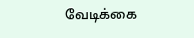வேடிக்கை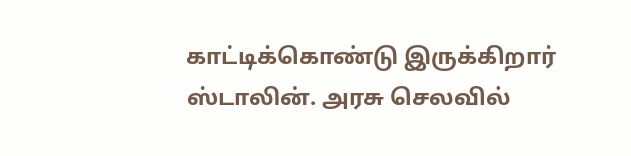காட்டிக்கொண்டு இருக்கிறார் ஸ்டாலின். அரசு செலவில்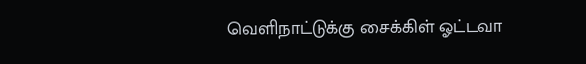வெளிநாட்டுக்கு சைக்கிள் ஓட்டவா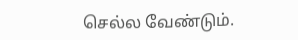செல்ல வேண்டும்.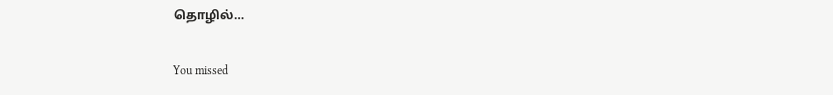தொழில்…

You missed